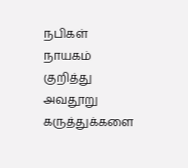நபிகள் நாயகம் குறித்து அவதூறு கருத்துக்களை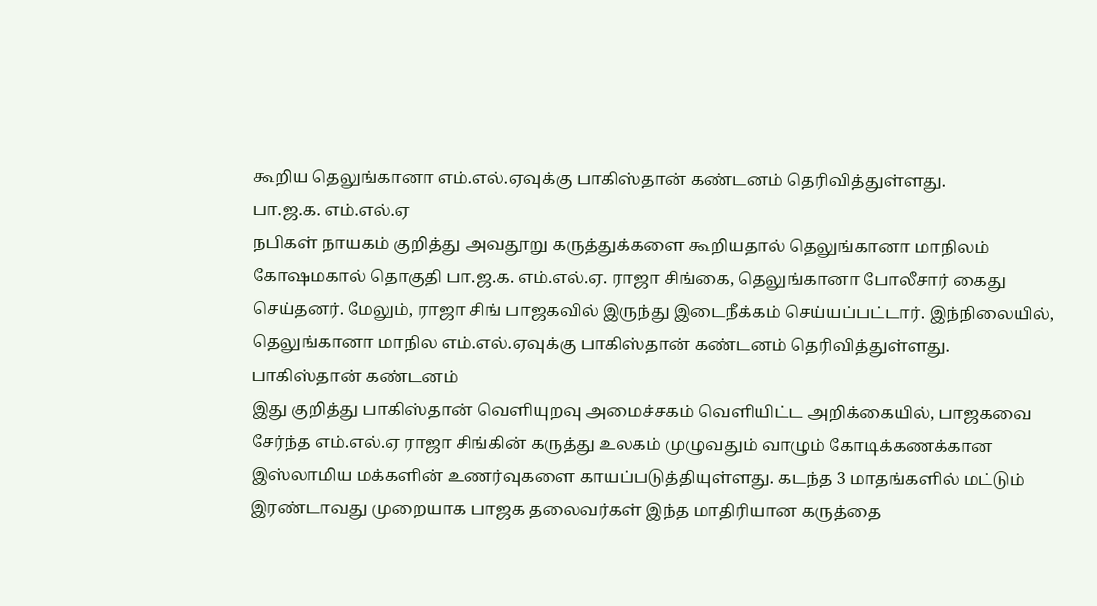கூறிய தெலுங்கானா எம்.எல்.ஏவுக்கு பாகிஸ்தான் கண்டனம் தெரிவித்துள்ளது.
பா.ஜ.க. எம்.எல்.ஏ
நபிகள் நாயகம் குறித்து அவதூறு கருத்துக்களை கூறியதால் தெலுங்கானா மாநிலம் கோஷமகால் தொகுதி பா.ஜ.க. எம்.எல்.ஏ. ராஜா சிங்கை, தெலுங்கானா போலீசார் கைது செய்தனர். மேலும், ராஜா சிங் பாஜகவில் இருந்து இடைநீக்கம் செய்யப்பட்டார். இந்நிலையில், தெலுங்கானா மாநில எம்.எல்.ஏவுக்கு பாகிஸ்தான் கண்டனம் தெரிவித்துள்ளது.
பாகிஸ்தான் கண்டனம்
இது குறித்து பாகிஸ்தான் வெளியுறவு அமைச்சகம் வெளியிட்ட அறிக்கையில், பாஜகவை சேர்ந்த எம்.எல்.ஏ ராஜா சிங்கின் கருத்து உலகம் முழுவதும் வாழும் கோடிக்கணக்கான இஸ்லாமிய மக்களின் உணர்வுகளை காயப்படுத்தியுள்ளது. கடந்த 3 மாதங்களில் மட்டும் இரண்டாவது முறையாக பாஜக தலைவர்கள் இந்த மாதிரியான கருத்தை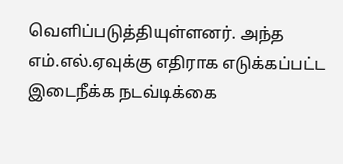வெளிப்படுத்தியுள்ளனர். அந்த எம்.எல்.ஏவுக்கு எதிராக எடுக்கப்பட்ட இடைநீக்க நடவ்டிக்கை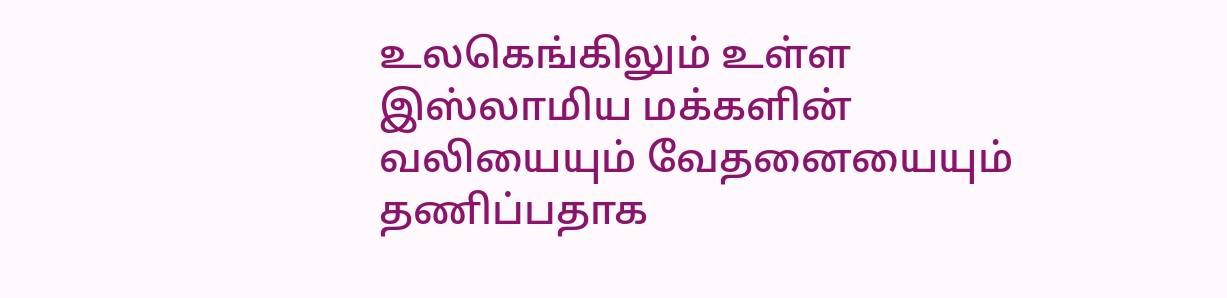உலகெங்கிலும் உள்ள இஸ்லாமிய மக்களின் வலியையும் வேதனையையும் தணிப்பதாக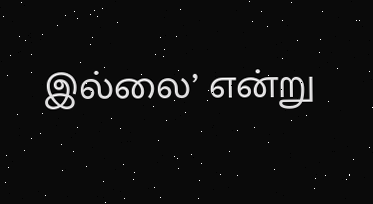இல்லை’ என்று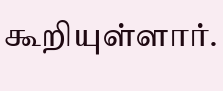கூறியுள்ளார்.